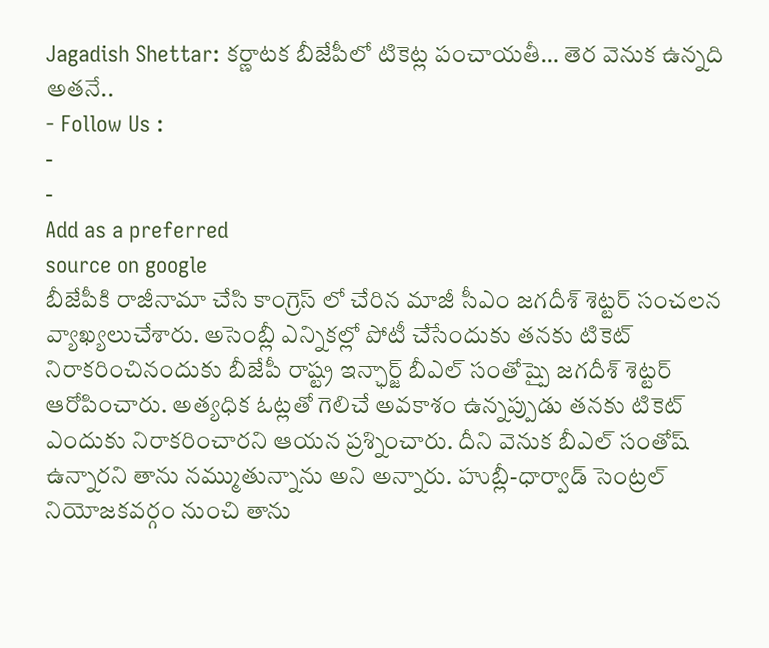Jagadish Shettar: కర్ణాటక బీజేపీలో టికెట్ల పంచాయతీ… తెర వెనుక ఉన్నది అతనే..
- Follow Us :
-
-
Add as a preferred
source on google
బీజేపీకి రాజీనామా చేసి కాంగ్రెస్ లో చేరిన మాజీ సీఎం జగదీశ్ శెట్టర్ సంచలన వ్యాఖ్యలుచేశారు. అసెంబ్లీ ఎన్నికల్లో పోటీ చేసేందుకు తనకు టికెట్ నిరాకరించినందుకు బీజేపీ రాష్ట్ర ఇన్ఛార్జ్ బీఎల్ సంతోష్పై జగదీశ్ శెట్టర్ ఆరోపించారు. అత్యధిక ఓట్లతో గెలిచే అవకాశం ఉన్నప్పుడు తనకు టికెట్ ఎందుకు నిరాకరించారని ఆయన ప్రశ్నించారు. దీని వెనుక బీఎల్ సంతోష్ ఉన్నారని తాను నమ్ముతున్నాను అని అన్నారు. హుబ్లీ-ధార్వాడ్ సెంట్రల్ నియోజకవర్గం నుంచి తాను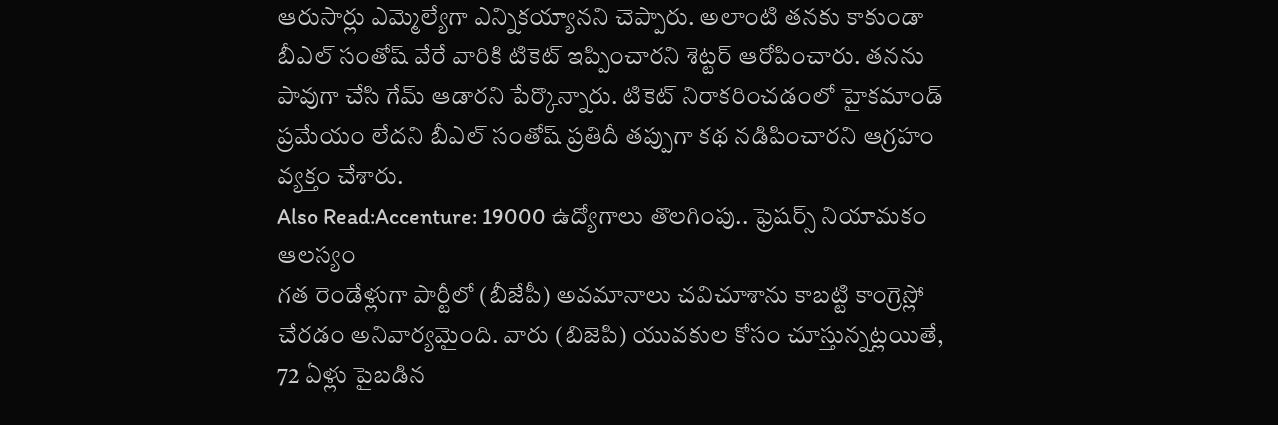ఆరుసార్లు ఎమ్మెల్యేగా ఎన్నికయ్యానని చెప్పారు. అలాంటి తనకు కాకుండా బీఎల్ సంతోష్ వేరే వారికి టికెట్ ఇప్పించారని శెట్టర్ ఆరోపించారు. తనను పావుగా చేసి గేమ్ ఆడారని పేర్కొన్నారు. టికెట్ నిరాకరించడంలో హైకమాండ్ ప్రమేయం లేదని బీఎల్ సంతోష్ ప్రతిదీ తప్పుగా కథ నడిపించారని ఆగ్రహం వ్యక్తం చేశారు.
Also Read:Accenture: 19000 ఉద్యోగాలు తొలగింపు.. ఫ్రెషర్స్ నియామకం ఆలస్యం
గత రెండేళ్లుగా పార్టీలో (బీజేపీ) అవమానాలు చవిచూశాను కాబట్టి కాంగ్రెస్లో చేరడం అనివార్యమైంది. వారు (బిజెపి) యువకుల కోసం చూస్తున్నట్లయితే, 72 ఏళ్లు పైబడిన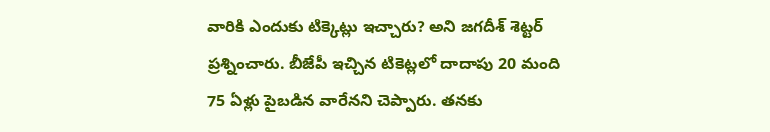వారికి ఎందుకు టిక్కెట్లు ఇచ్చారు? అని జగదీశ్ శెట్టర్ ప్రశ్నించారు. బీజేపీ ఇచ్చిన టికెట్లలో దాదాపు 20 మంది 75 ఏళ్లు పైబడిన వారేనని చెప్పారు. తనకు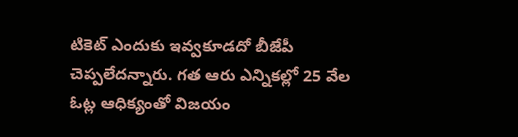టికెట్ ఎందుకు ఇవ్వకూడదో బీజేపీ చెప్పలేదన్నారు. గత ఆరు ఎన్నికల్లో 25 వేల ఓట్ల ఆధిక్యంతో విజయం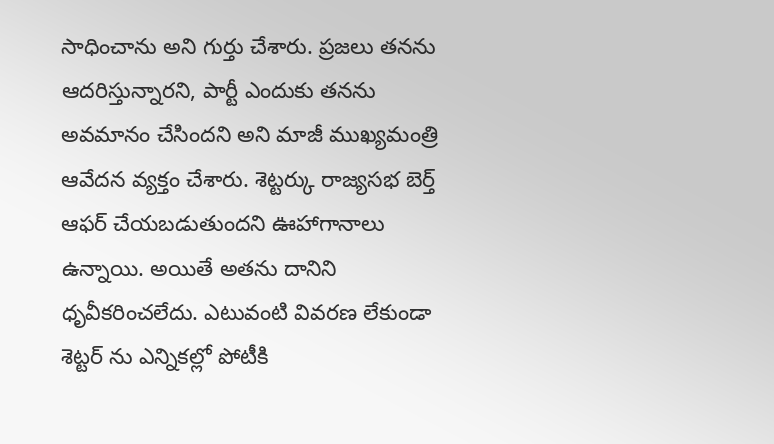సాధించాను అని గుర్తు చేశారు. ప్రజలు తనను ఆదరిస్తున్నారని, పార్టీ ఎందుకు తనను అవమానం చేసిందని అని మాజీ ముఖ్యమంత్రి ఆవేదన వ్యక్తం చేశారు. శెట్టర్కు రాజ్యసభ బెర్త్ ఆఫర్ చేయబడుతుందని ఊహాగానాలు ఉన్నాయి. అయితే అతను దానిని ధృవీకరించలేదు. ఎటువంటి వివరణ లేకుండా శెట్టర్ ను ఎన్నికల్లో పోటీకి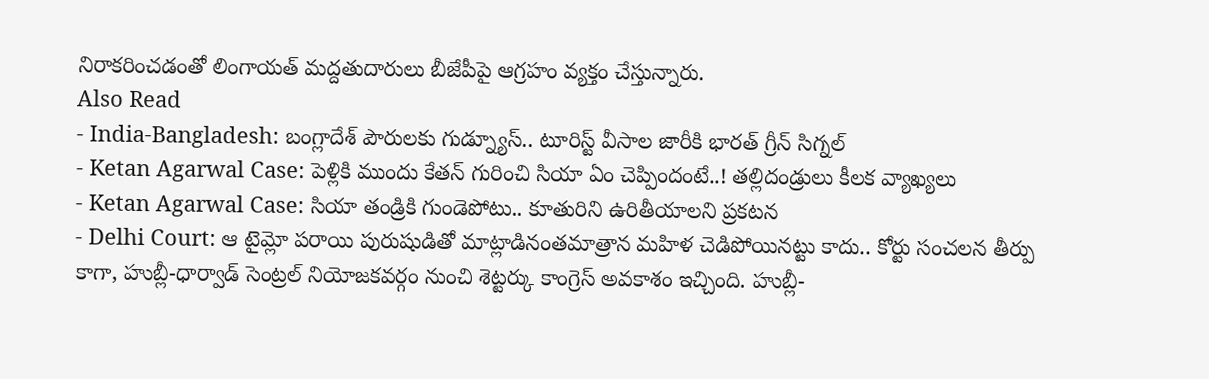నిరాకరించడంతో లింగాయత్ మద్దతుదారులు బీజేపీపై ఆగ్రహం వ్యక్తం చేస్తున్నారు.
Also Read
- India-Bangladesh: బంగ్లాదేశ్ పౌరులకు గుడ్న్యూస్.. టూరిస్ట్ వీసాల జారీకి భారత్ గ్రీన్ సిగ్నల్
- Ketan Agarwal Case: పెళ్లికి ముందు కేతన్ గురించి సియా ఏం చెప్పిందంటే..! తల్లిదండ్రులు కీలక వ్యాఖ్యలు
- Ketan Agarwal Case: సియా తండ్రికి గుండెపోటు.. కూతురిని ఉరితీయాలని ప్రకటన
- Delhi Court: ఆ టైమ్లో పరాయి పురుషుడితో మాట్లాడినంతమాత్రాన మహిళ చెడిపోయినట్టు కాదు.. కోర్టు సంచలన తీర్పు
కాగా, హుబ్లీ-ధార్వాడ్ సెంట్రల్ నియోజకవర్గం నుంచి శెట్టర్కు కాంగ్రెస్ అవకాశం ఇచ్చింది. హుబ్లీ-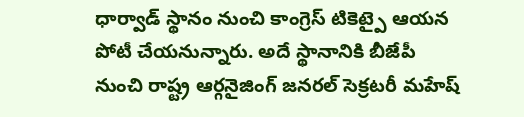ధార్వాడ్ స్థానం నుంచి కాంగ్రెస్ టికెట్పై ఆయన పోటీ చేయనున్నారు. అదే స్థానానికి బీజేపీ నుంచి రాష్ట్ర ఆర్గనైజింగ్ జనరల్ సెక్రటరీ మహేష్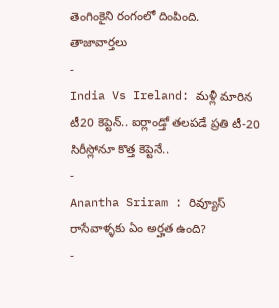తెంగింకైని రంగంలో దింపింది.
తాజావార్తలు
-
India Vs Ireland: మళ్లీ మారిన టీ20 కెప్టెన్.. ఐర్లాండ్తో తలపడే ప్రతి టీ-20 సిరీస్లోనూ కొత్త కెప్టెనే..
-
Anantha Sriram : రివ్యూస్ రాసేవాళ్ళకు ఏం అర్హత ఉంది?
-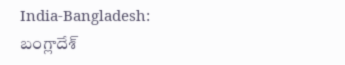India-Bangladesh: బంగ్లాదేశ్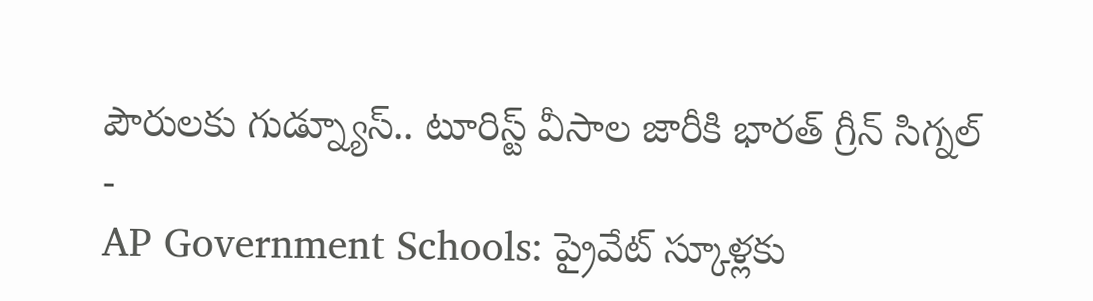పౌరులకు గుడ్న్యూస్.. టూరిస్ట్ వీసాల జారీకి భారత్ గ్రీన్ సిగ్నల్
-
AP Government Schools: ప్రైవేట్ స్కూళ్లకు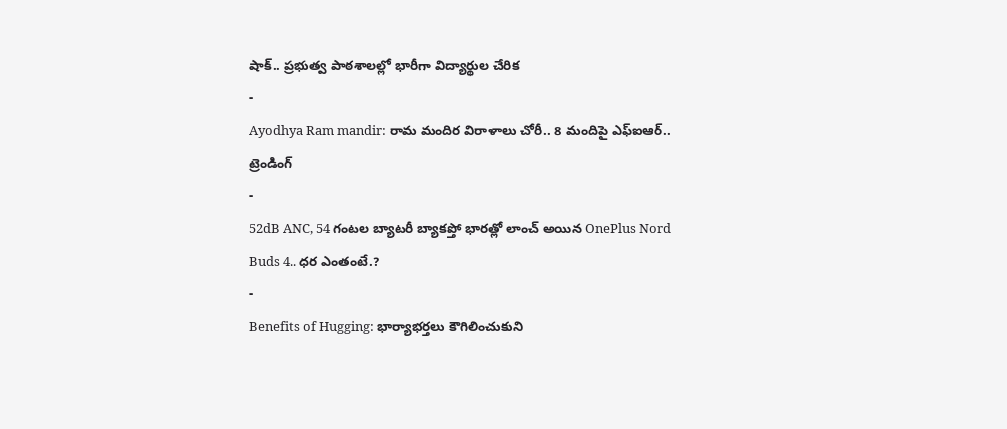షాక్.. ప్రభుత్వ పాఠశాలల్లో భారీగా విద్యార్థుల చేరిక
-
Ayodhya Ram mandir: రామ మందిర విరాళాలు చోరీ.. 8 మందిపై ఎఫ్ఐఆర్..
ట్రెండింగ్
-
52dB ANC, 54 గంటల బ్యాటరీ బ్యాకప్తో భారత్లో లాంచ్ అయిన OnePlus Nord Buds 4.. ధర ఎంతంటే.?
-
Benefits of Hugging: భార్యాభర్తలు కౌగిలించుకుని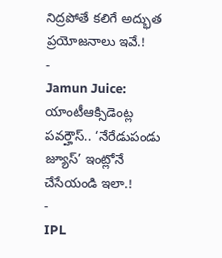నిద్రపోతే కలిగే అద్భుత ప్రయోజనాలు ఇవే.!
-
Jamun Juice: యాంటీఆక్సిడెంట్ల పవర్హౌస్.. ‘నేరేడుపండు జ్యూస్’ ఇంట్లోనే చేసేయండి ఇలా.!
-
IPL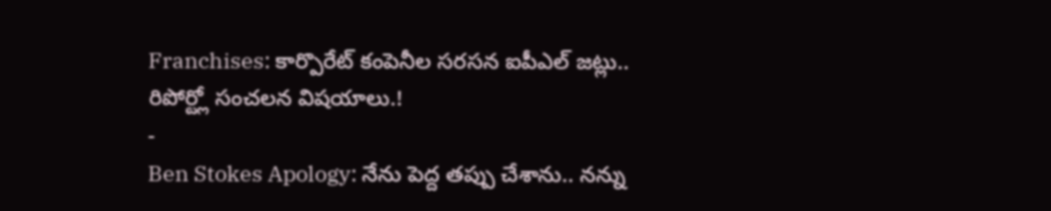Franchises: కార్పొరేట్ కంపెనీల సరసన ఐపీఎల్ జట్లు.. రిపోర్ట్లో సంచలన విషయాలు.!
-
Ben Stokes Apology: నేను పెద్ద తప్పు చేశాను.. నన్ను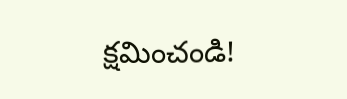క్షమించండి!